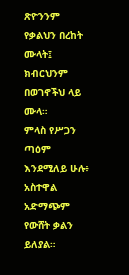ጽዮንንም የቃልህን በረከት ሙላት፤ ክብርህንም በወገኖችህ ላይ ሙላ።
ምላስ የሥጋን ጣዕም እንደሚለይ ሁሉ፥ አስተዋል አድማጭም የውሸት ቃልን ይለያል።